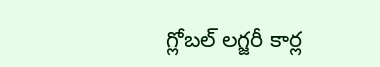గ్లోబల్ లగ్జరీ కార్ల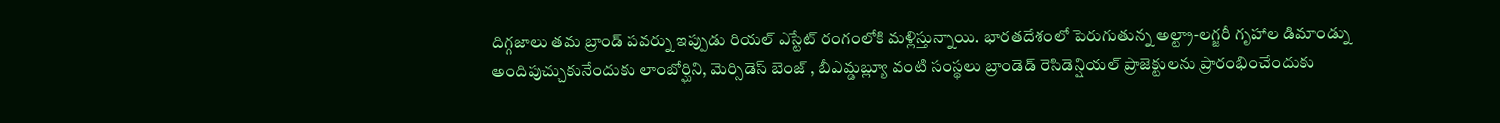దిగ్గజాలు తమ బ్రాండ్ పవర్ను ఇప్పుడు రియల్ ఎస్టేట్ రంగంలోకి మళ్లిస్తున్నాయి. భారతదేశంలో పెరుగుతున్న అల్ట్రా-లగ్జరీ గృహాల డిమాండ్ను అందిపుచ్చుకునేందుకు లాంబోర్ఘిని, మెర్సిడెస్ బెంజ్ , బీఎమ్డబ్ల్యూ వంటి సంస్థలు బ్రాండెడ్ రెసిడెన్షియల్ ప్రాజెక్టులను ప్రారంభించేందుకు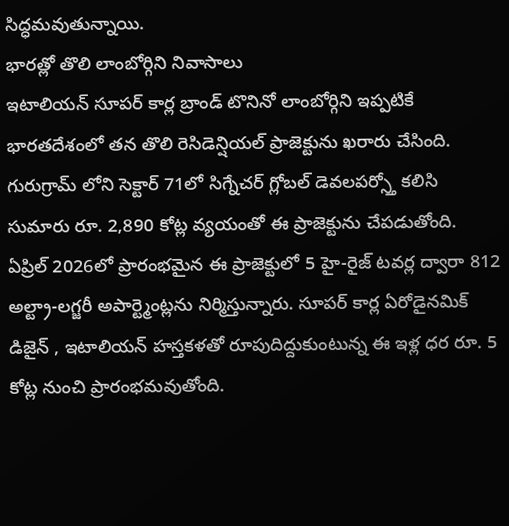సిద్ధమవుతున్నాయి.
భారత్లో తొలి లాంబోర్గిని నివాసాలు
ఇటాలియన్ సూపర్ కార్ల బ్రాండ్ టొనినో లాంబోర్గిని ఇప్పటికే భారతదేశంలో తన తొలి రెసిడెన్షియల్ ప్రాజెక్టును ఖరారు చేసింది. గురుగ్రామ్ లోని సెక్టార్ 71లో సిగ్నేచర్ గ్లోబల్ డెవలపర్స్తో కలిసి సుమారు రూ. 2,890 కోట్ల వ్యయంతో ఈ ప్రాజెక్టును చేపడుతోంది. ఏప్రిల్ 2026లో ప్రారంభమైన ఈ ప్రాజెక్టులో 5 హై-రైజ్ టవర్ల ద్వారా 812 అల్ట్రా-లగ్జరీ అపార్ట్మెంట్లను నిర్మిస్తున్నారు. సూపర్ కార్ల ఏరోడైనమిక్ డిజైన్ , ఇటాలియన్ హస్తకళతో రూపుదిద్దుకుంటున్న ఈ ఇళ్ల ధర రూ. 5 కోట్ల నుంచి ప్రారంభమవుతోంది.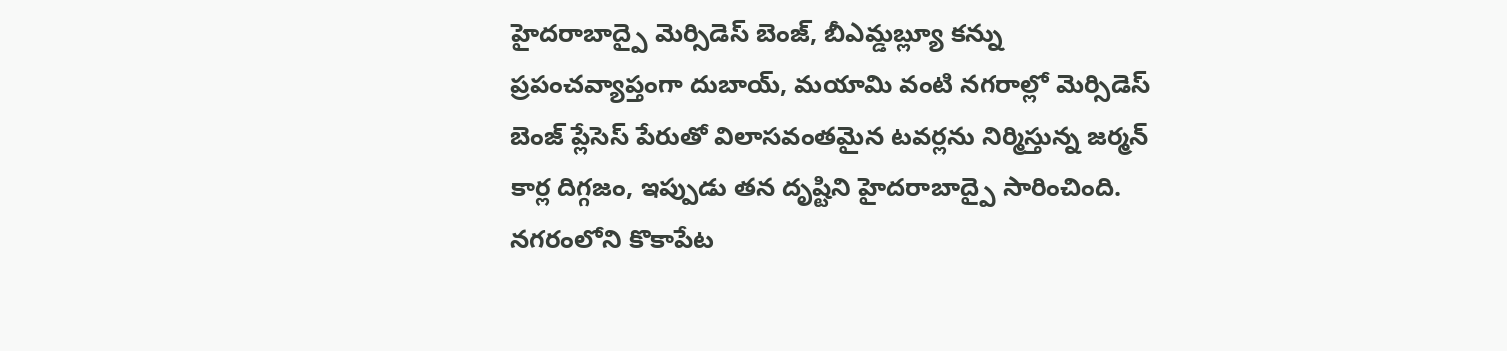హైదరాబాద్పై మెర్సిడెస్ బెంజ్, బీఎమ్డబ్ల్యూ కన్ను
ప్రపంచవ్యాప్తంగా దుబాయ్, మయామి వంటి నగరాల్లో మెర్సిడెస్ బెంజ్ ప్లేసెస్ పేరుతో విలాసవంతమైన టవర్లను నిర్మిస్తున్న జర్మన్ కార్ల దిగ్గజం, ఇప్పుడు తన దృష్టిని హైదరాబాద్పై సారించింది. నగరంలోని కొకాపేట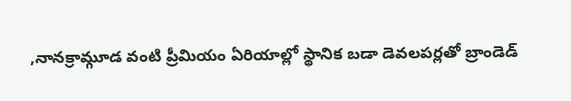,నానక్రామ్గూడ వంటి ప్రీమియం ఏరియాల్లో స్థానిక బడా డెవలపర్లతో బ్రాండెడ్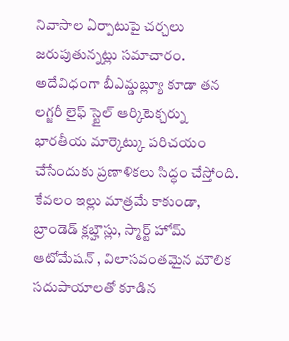నివాసాల ఏర్పాటుపై చర్చలు జరుపుతున్నట్లు సమాచారం. అదేవిధంగా బీఎమ్డబ్ల్యూ కూడా తన లగ్జరీ లైఫ్ స్టైల్ ఆర్కిటెక్చర్ను భారతీయ మార్కెట్కు పరిచయం చేసేందుకు ప్రణాళికలు సిద్ధం చేస్తోంది. కేవలం ఇల్లు మాత్రమే కాకుండా, బ్రాండెడ్ క్లబ్హౌస్లు, స్మార్ట్ హోమ్ ఆటోమేషన్ , విలాసవంతమైన మౌలిక సదుపాయాలతో కూడిన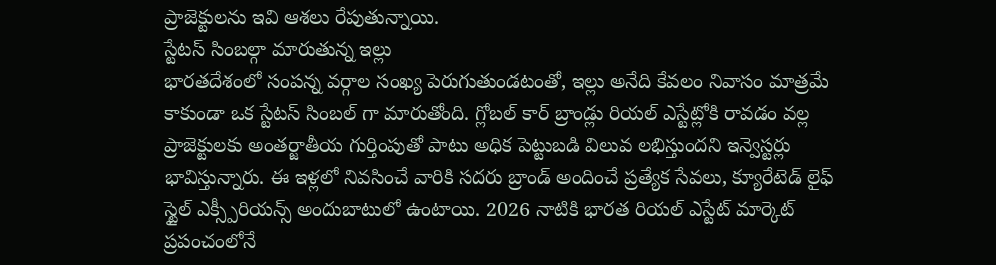ప్రాజెక్టులను ఇవి ఆశలు రేపుతున్నాయి.
స్టేటస్ సింబల్గా మారుతున్న ఇల్లు
భారతదేశంలో సంపన్న వర్గాల సంఖ్య పెరుగుతుండటంతో, ఇల్లు అనేది కేవలం నివాసం మాత్రమే కాకుండా ఒక స్టేటస్ సింబల్ గా మారుతోంది. గ్లోబల్ కార్ బ్రాండ్లు రియల్ ఎస్టేట్లోకి రావడం వల్ల ప్రాజెక్టులకు అంతర్జాతీయ గుర్తింపుతో పాటు అధిక పెట్టుబడి విలువ లభిస్తుందని ఇన్వెస్టర్లు భావిస్తున్నారు. ఈ ఇళ్లలో నివసించే వారికి సదరు బ్రాండ్ అందించే ప్రత్యేక సేవలు, క్యూరేటెడ్ లైఫ్ స్టైల్ ఎక్స్పీరియన్స్ అందుబాటులో ఉంటాయి. 2026 నాటికి భారత రియల్ ఎస్టేట్ మార్కెట్ ప్రపంచంలోనే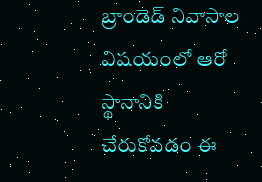బ్రాండెడ్ నివాసాల విషయంలో ఆరో స్థానానికి చేరుకోవడం ఈ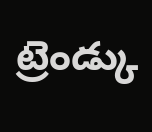ట్రెండ్కు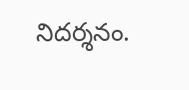నిదర్శనం.